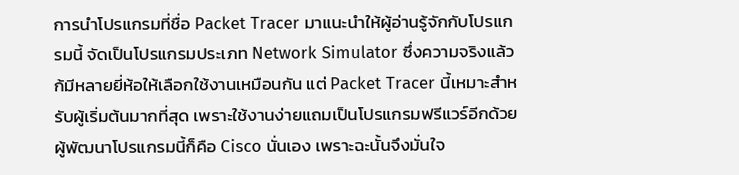การนำโปรแกรมที่ชื่อ Packet Tracer มาแนะนำให้ผู้อ่านรู้จักกับโปรแกรมนี้ จัดเป็นโปรแกรมประเภท Network Simulator ซึ่งความจริงแล้วก้มีหลายยี่ห้อให้เลือกใช้งานเหมือนกัน แต่ Packet Tracer นี้เหมาะสำหรับผู้เริ่มต้นมากที่สุด เพราะใช้งานง่ายแถมเป็นโปรแกรมฟรีแวร์อีกด้วย ผู้พัฒนาโปรแกรมนี้ก็คือ Cisco นั่นเอง เพราะฉะนั้นจึงมั่นใจ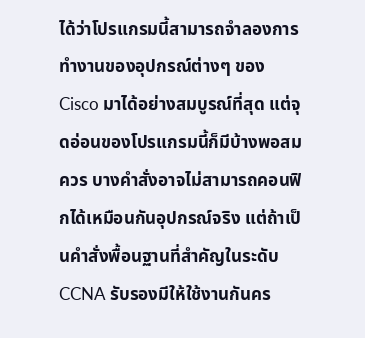ได้ว่าโปรแกรมนี้สามารถจำลองการทำงานของอุปกรณ์ต่างๆ ของ Cisco มาได้อย่างสมบูรณ์ที่สุด แต่จุดอ่อนของโปรแกรมนี้ก็มีบ้างพอสมควร บางคำสั่งอาจไม่สามารถคอนฟิกได้เหมือนกันอุปกรณ์จริง แต่ถ้าเป็นคำสั่งพื้อนฐานที่สำคัญในระดับ CCNA รับรองมีให้ใช้งานกันคร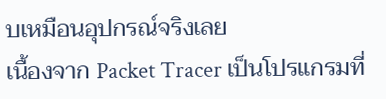บเหมือนอุปกรณ์จริงเลย
เนื้องจาก Packet Tracer เป็นโปรแกรมที่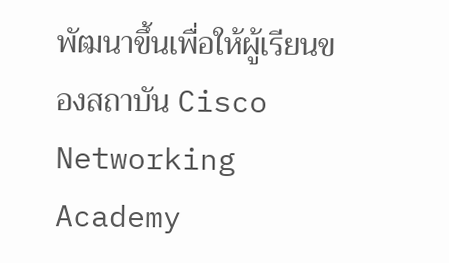พัฒนาขึ้นเพื่อให้ผู้เรียนของสถาบัน Cisco Networking Academy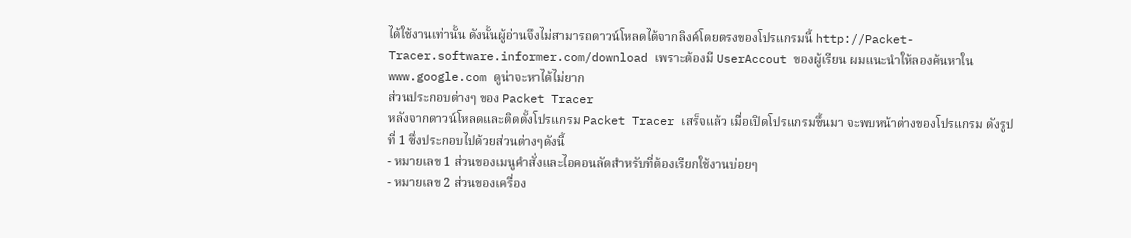ได้ใช้งานเท่านั้น ดังนั้นผู้อ่านจึงไม่สามารถดาวน์โหลดได้จากลิงค์โดยตรงของโปรแกรมนี้ http://Packet-Tracer.software.informer.com/download เพราะต้องมี UserAccout ของผู้เรียน ผมแนะนำให้ลองค้นหาใน www.google.com ดูน่าจะหาได้ไม่ยาก
ส่วนประกอบต่างๆ ของ Packet Tracer
หลังจากดาวน์โหลดและติดตั้งโปรแกรม Packet Tracer เสร็จแล้ว เมื่อเปิดโปรแกรมขึ้นมา จะพบหน้าต่างของโปรแกรม ดังรูปที่ 1 ซึ่งประกอบไปด้วยส่วนต่างๆดังนี้
- หมายเลข 1 ส่วนของเมนูคำสั่งและไอคอนลัดสำหรับที่ต้องเรียกใช้งานบ่อยๆ
- หมายเลข 2 ส่วนของเครื่อง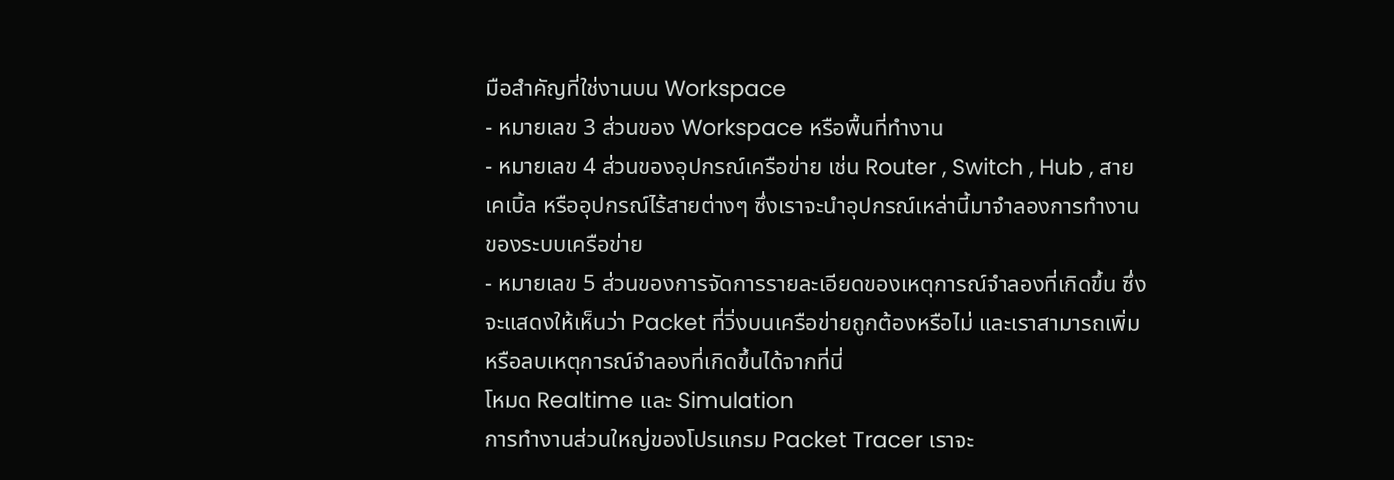มือสำคัญที่ใช่งานบน Workspace
- หมายเลข 3 ส่วนของ Workspace หรือพื้นที่ทำงาน
- หมายเลข 4 ส่วนของอุปกรณ์เครือข่าย เช่น Router , Switch , Hub , สายเคเบิ้ล หรืออุปกรณ์ไร้สายต่างๆ ซึ่งเราจะนำอุปกรณ์เหล่านี้มาจำลองการทำงานของระบบเครือข่าย
- หมายเลข 5 ส่วนของการจัดการรายละเอียดของเหตุการณ์จำลองที่เกิดขึ้น ซึ่งจะแสดงให้เห็นว่า Packet ที่วิ่งบนเครือข่ายถูกต้องหรือไม่ และเราสามารถเพิ่มหรือลบเหตุการณ์จำลองที่เกิดขึ้นได้จากที่นี่
โหมด Realtime และ Simulation
การทำงานส่วนใหญ่ของโปรแกรม Packet Tracer เราจะ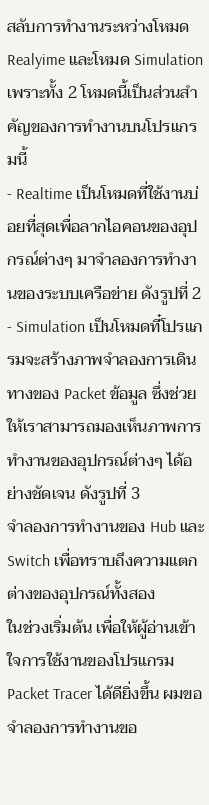สลับการทำงานระหว่างโหมด Realyime และโหมด Simulation เพราะทั้ง 2 โหมดนี้เป็นส่วนสำคัญของการทำงานบนโปรแกรมนี้
- Realtime เป็นโหมดที่ใช้งานบ่อยที่สุดเพื่อลากไอคอนของอุปกรณ์ต่างๆ มาจำลองการทำงานของระบบเครือข่าย ดังรูปที่ 2
- Simulation เป็นโหมดที๋โปรแกรมจะสร้างภาพจำลองการเดินทางของ Packet ข้อมูล ซึ่งช่วยให้เราสามารถมองเห็นภาพการทำงานของอุปกรณ์ต่างๆ ได้อย่างชัดเจน ดังรูปที่ 3
จำลองการทำงานของ Hub และ Switch เพื่อทราบถึงความแตกต่างของอุปกรณ์ทั้งสอง
ในช่วงเริ่มต้น เพื่อให้ผู้อ่านเข้าใจการใช้งานของโปรแกรม Packet Tracer ได้ดียิ่งขึ้น ผมขอจำลองการทำงานขอ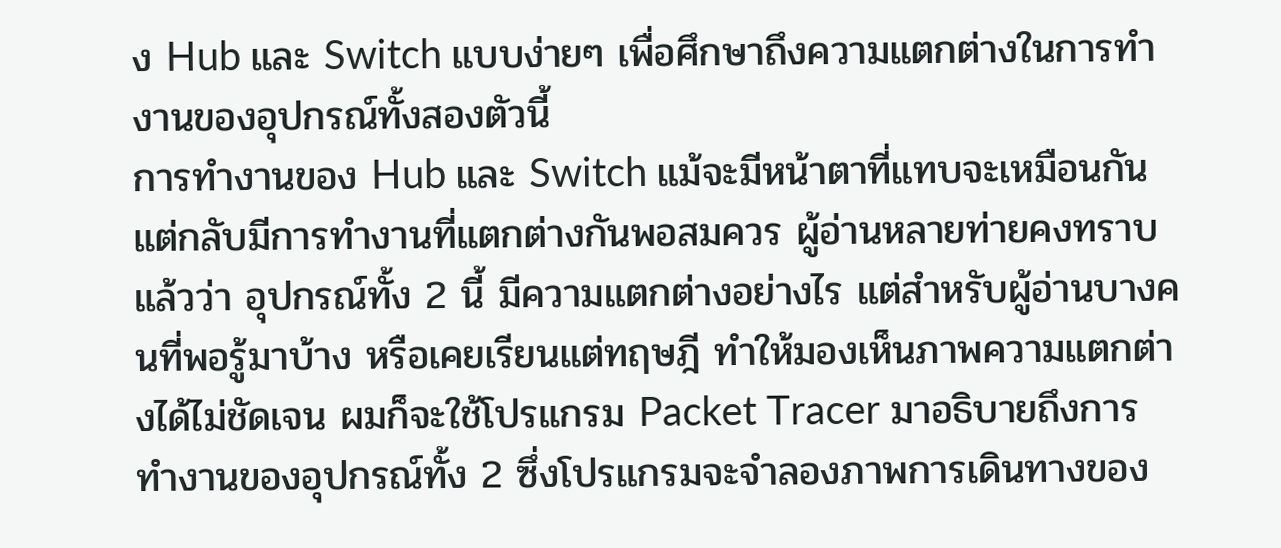ง Hub และ Switch แบบง่ายๆ เพื่อศึกษาถึงความแตกต่างในการทำงานของอุปกรณ์ทั้งสองตัวนี้
การทำงานของ Hub และ Switch แม้จะมีหน้าตาที่แทบจะเหมือนกัน แต่กลับมีการทำงานที่แตกต่างกันพอสมควร ผู้อ่านหลายท่ายคงทราบแล้วว่า อุปกรณ์ทั้ง 2 นี้ มีความแตกต่างอย่างไร แต่สำหรับผู้อ่านบางคนที่พอรู้มาบ้าง หรือเคยเรียนแต่ทฤษฎี ทำให้มองเห็นภาพความแตกต่างได้ไม่ชัดเจน ผมก็จะใช้โปรแกรม Packet Tracer มาอธิบายถึงการทำงานของอุปกรณ์ทั้ง 2 ซึ่งโปรแกรมจะจำลองภาพการเดินทางของ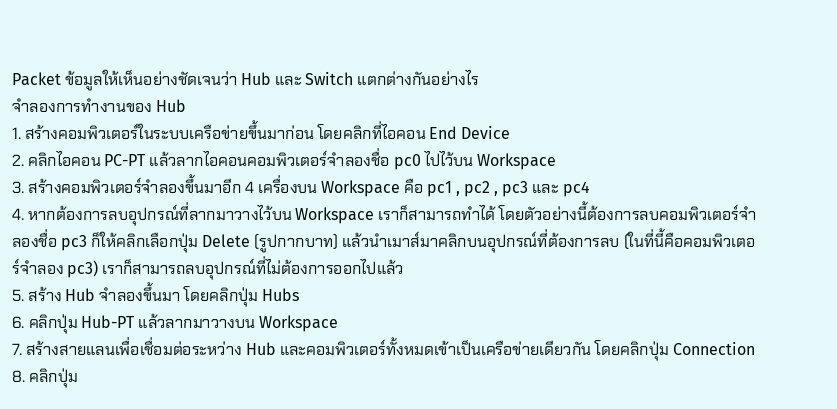Packet ข้อมูลให้เห็นอย่างชัดเจนว่า Hub และ Switch แตกต่างกันอย่างไร
จำลองการทำงานของ Hub
1. สร้างคอมพิวเตอร์ในระบบเครือข่ายขึ้นมาก่อน โดยคลิกที่ไอคอน End Device
2. คลิกไอคอน PC-PT แล้วลากไอคอนคอมพิวเตอร์จำลองชื่อ pc0 ไปไว้บน Workspace
3. สร้างคอมพิวเตอร์จำลองขึ้นมาอีก 4 เครื่องบน Workspace คือ pc1 , pc2 , pc3 และ pc4
4. หากต้องการลบอุปกรณ์ที่ลากมาวางไว้บน Workspace เราก็สามารถทำได้ โดยตัวอย่างนี้ต้องการลบคอมพิวเตอร์จำลองชื่อ pc3 ก็ให้คลิกเลือกปุ่ม Delete (รูปกากบาท) แล้วนำเมาส์มาคลิกบนอุปกรณ์ที่ต้องการลบ (ในที่นี้คือคอมพิวเตอร์จำลอง pc3) เราก็สามารถลบอุปกรณ์ที่ไม่ต้องการออกไปแล้ว
5. สร้าง Hub จำลองขึ้นมา โดยคลิกปุ่ม Hubs
6. คลิกปุ่ม Hub-PT แล้วลากมาวางบน Workspace
7. สร้างสายแลนเพื่อเชื่อมต่อระหว่าง Hub และคอมพิวเตอร์ทั้งหมดเข้าเป็นเครือข่ายเดียวกัน โดยคลิกปุ่ม Connection
8. คลิกปุ่ม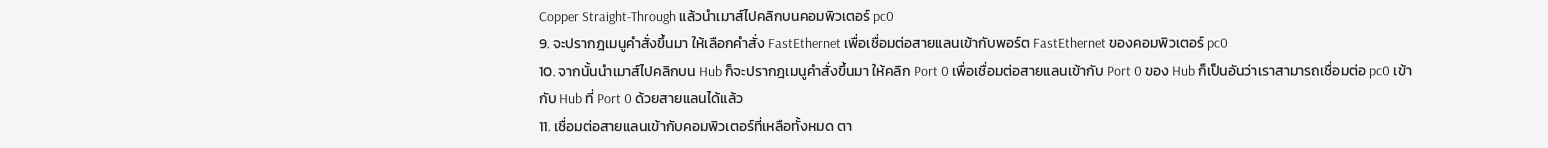Copper Straight-Through แล้วนำเมาส์ไปคลิกบนคอมพิวเตอร์ pc0
9. จะปรากฎเมนูคำสั่งขึ้นมา ให้เลือกคำสั่ง FastEthernet เพื่อเชื่อมต่อสายแลนเข้ากับพอร์ต FastEthernet ของคอมพิวเตอร์ pc0
10. จากนั้นนำเมาส์ไปคลิกบน Hub ก็จะปรากฎเมนูคำสั่งขึ้นมา ให้คลิก Port 0 เพื่อเชื่อมต่อสายแลนเข้ากับ Port 0 ของ Hub ก็เป็นอันว่าเราสามารถเชื่อมต่อ pc0 เข้ากับ Hub ที่ Port 0 ด้วยสายแลนได้แล้ว
11. เชื่อมต่อสายแลนเข้ากับคอมพิวเตอร์ที่เหลือทั้งหมด ตา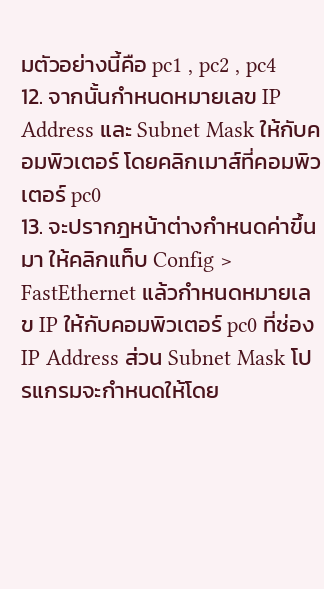มตัวอย่างนี้คือ pc1 , pc2 , pc4
12. จากนั้นกำหนดหมายเลข IP Address และ Subnet Mask ให้กับคอมพิวเตอร์ โดยคลิกเมาส์ที่คอมพิวเตอร์ pc0
13. จะปรากฎหน้าต่างกำหนดค่าขึ้นมา ให้คลิกแท็บ Config > FastEthernet แล้วกำหนดหมายเลข IP ให้กับคอมพิวเตอร์ pc0 ที่ช่อง IP Address ส่วน Subnet Mask โปรแกรมจะกำหนดให้โดย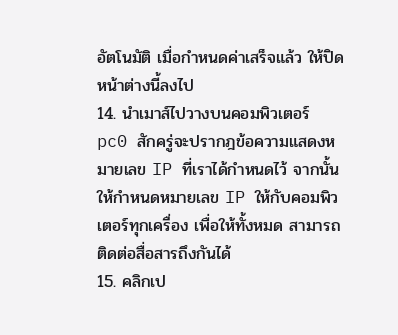อัตโนมัติ เมื่อกำหนดค่าเสร็จแล้ว ให้ปิดหน้าต่างนี้ลงไป
14. นำเมาส์ไปวางบนคอมพิวเตอร์ pc0 สักครู่จะปรากฎข้อความแสดงหมายเลข IP ที่เราได้กำหนดไว้ จากนั้นให้กำหนดหมายเลข IP ให้กับคอมพิวเตอร์ทุกเครื่อง เพื่อให้ทั้งหมด สามารถติดต่อสื่อสารถึงกันได้
15. คลิกเป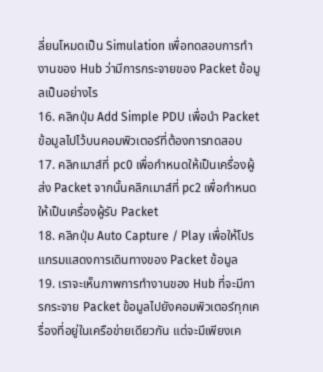ลี่ยนโหมดเป็น Simulation เพื่อทดสอบการทำงานของ Hub ว่ามีการกระจายของ Packet ข้อมูลเป็นอย่างไร
16. คลิกปุ่ม Add Simple PDU เพื่อนำ Packet ข้อมูลไปไว้บนคอมพิวเตอร์ที่ต้องการทดสอบ
17. คลิกเมาส์ที่ pc0 เพื่อกำหนดให้เป็นเครื่องผู้ส่ง Packet จากนั้นคลิกเมาส์ที่ pc2 เพื่อกำหนดให้เป็นเครื่องผู้รับ Packet
18. คลิกปุ่ม Auto Capture / Play เพื่อให้โปรแกรมแสดงการเดินทางของ Packet ข้อมูล
19. เราจะเห็นภาพการทำงานของ Hub ที่จะมีการกระจาย Packet ข้อมูลไปยังคอมพิวเตอร์ทุกเครื่องที่อยู่ในเครือข่ายเดียวกัน แต่จะมีเพียงเค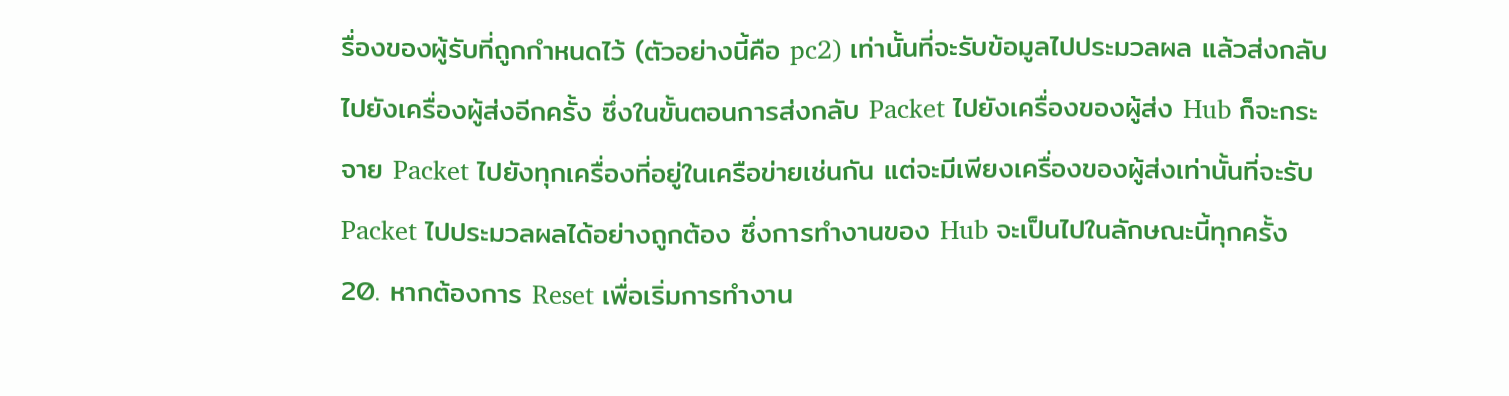รื่องของผู้รับที่ถูกกำหนดไว้ (ตัวอย่างนี้คือ pc2) เท่านั้นที่จะรับข้อมูลไปประมวลผล แล้วส่งกลับไปยังเครื่องผู้ส่งอีกครั้ง ซึ่งในขั้นตอนการส่งกลับ Packet ไปยังเครื่องของผู้ส่ง Hub ก็จะกระจาย Packet ไปยังทุกเครื่องที่อยู่ในเครือข่ายเช่นกัน แต่จะมีเพียงเครื่องของผู้ส่งเท่านั้นที่จะรับ Packet ไปประมวลผลได้อย่างถูกต้อง ซึ่งการทำงานของ Hub จะเป็นไปในลักษณะนี้ทุกครั้ง
20. หากต้องการ Reset เพื่อเริ่มการทำงาน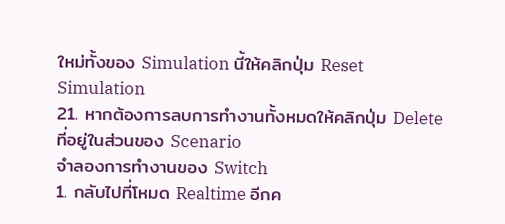ใหม่ทั้งของ Simulation นี้ให้คลิกปุ่ม Reset Simulation
21. หากต้องการลบการทำงานทั้งหมดให้คลิกปุ่ม Delete ที่อยู่ในส่วนของ Scenario
จำลองการทำงานของ Switch
1. กลับไปที่โหมด Realtime อีกค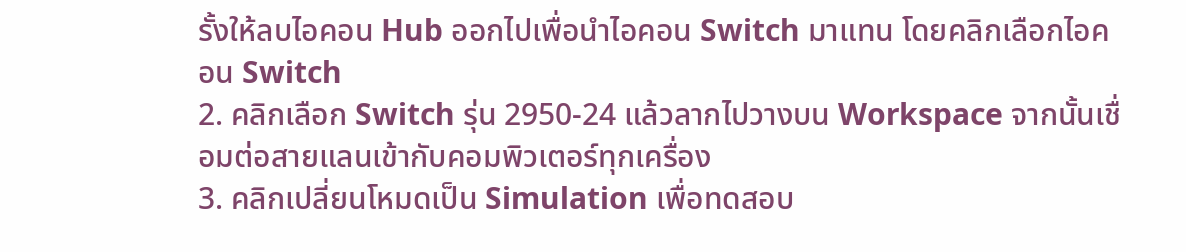รั้งให้ลบไอคอน Hub ออกไปเพื่อนำไอคอน Switch มาแทน โดยคลิกเลือกไอคอน Switch
2. คลิกเลือก Switch รุ่น 2950-24 แล้วลากไปวางบน Workspace จากนั้นเชื่อมต่อสายแลนเข้ากับคอมพิวเตอร์ทุกเครื่อง
3. คลิกเปลี่ยนโหมดเป็น Simulation เพื่อทดสอบ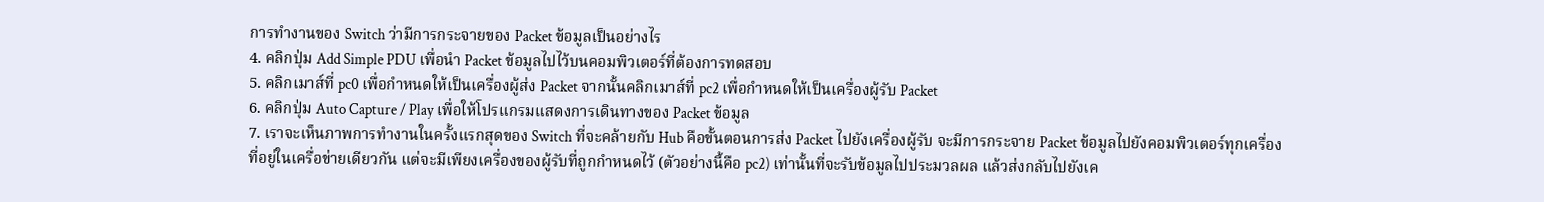การทำงานของ Switch ว่ามีการกระจายของ Packet ข้อมูลเป็นอย่างไร
4. คลิกปุ่ม Add Simple PDU เพื่อนำ Packet ข้อมูลไปไว้บนคอมพิวเตอร์ที่ต้องการทดสอบ
5. คลิกเมาส์ที่ pc0 เพื่อกำหนดให้เป็นเครื่องผู้ส่ง Packet จากนั้นคลิกเมาส์ที่ pc2 เพื่อกำหนดให้เป็นเครื่องผู้รับ Packet
6. คลิกปุ่ม Auto Capture / Play เพื่อให้โปรแกรมแสดงการเดินทางของ Packet ข้อมูล
7. เราจะเห็นภาพการทำงานในครั้งแรกสุดของ Switch ที่จะคล้ายกับ Hub คือขั้นตอนการส่ง Packet ไปยังเครื่องผู้รับ จะมีการกระจาย Packet ข้อมูลไปยังคอมพิวเตอร์ทุกเครื่องที่อยู่ในเครื่อข่ายเดียวกัน แต่จะมีเพียงเครื่องของผู้รับที่ถูกกำหนดไว้ (ตัวอย่างนี้คือ pc2) เท่านั้นที่จะรับข้อมูลไปประมวลผล แล้วส่งกลับไปยังเค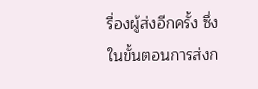รื่องผู้ส่งอีกครั้ง ซึ่งในขั้นตอนการส่งก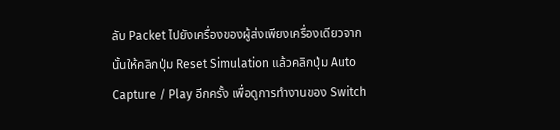ลับ Packet ไปยังเครื่องของผู้ส่งเพียงเครื่องเดียวจากนั้นให้คลิกปุ่ม Reset Simulation แล้วคลิกปุ่ม Auto Capture / Play อีกครั้ง เพื่อดูการทำงานของ Switch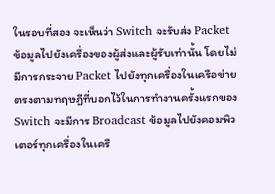ในรอบที่สอง จะเห็นว่า Switch จะรับส่ง Packet ข้อมูลไปยังเครื่องของผู้ส่งและผู้รับเท่านั้น โดยไม่มีการกระจาย Packet ไปยังทุกเครื่องในเครือข่าย ตรงตามทฤษฎีที่บอกไว้ในการทำงานครั้งแรกของ Switch จะมีการ Broadcast ข้อมูลไปยังคอมพิวเตอร์ทุกเครื่องในเครื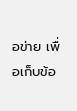อข่าย เพื่อเก็บข้อ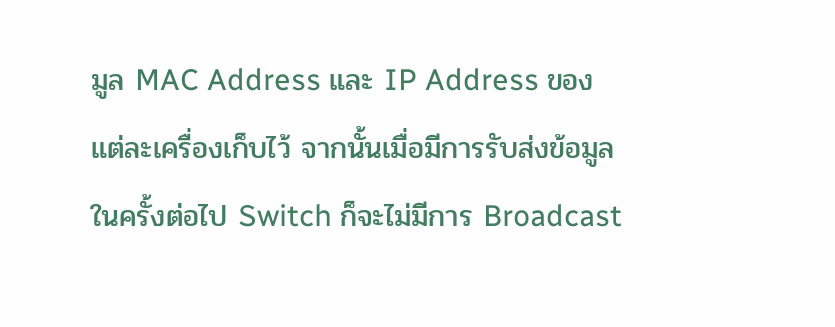มูล MAC Address และ IP Address ของแต่ละเครื่องเก็บไว้ จากนั้นเมื่อมีการรับส่งข้อมูลในครั้งต่อไป Switch ก็จะไม่มีการ Broadcast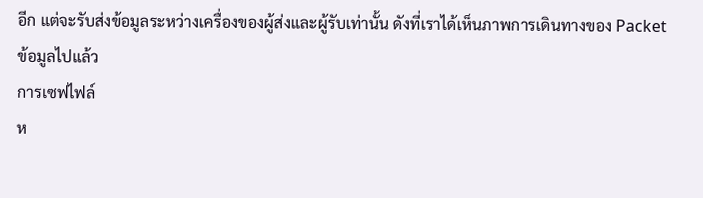อีก แต่จะรับส่งข้อมูลระหว่างเครื่องของผู้ส่งและผู้รับเท่านั้น ดังที่เราได้เห็นภาพการเดินทางของ Packet ข้อมูลไปแล้ว
การเซฟไฟล์
ห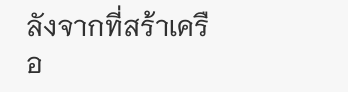ลังจากที่สร้าเครือ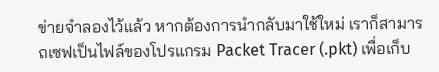ข่ายจำลองไว้แล้ว หากต้องการนำกลับมาใช้ใหม่ เราก็สามารถเซฟเป็นไฟล์ของโปรแกรม Packet Tracer (.pkt) เพื่อเก็บ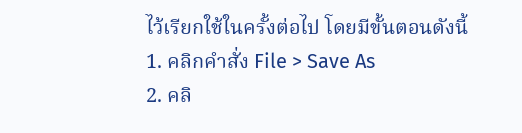ไว้เรียกใช้ในครั้งต่อไป โดยมีขั้นตอนดังนี้
1. คลิกคำสั่ง File > Save As
2. คลิ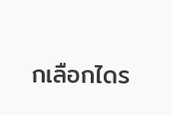กเลือกไดร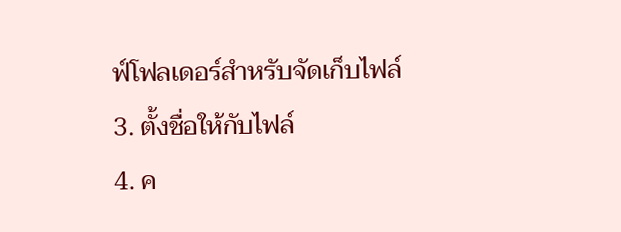ฟ์โฟลเดอร์สำหรับจัดเก็บไฟล์
3. ตั้งชื่อให้กับไฟล์
4. ค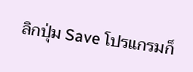ลิกปุ่ม Save โปรแกรมก็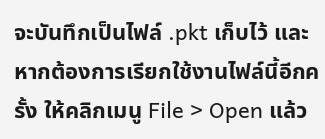จะบันทึกเป็นไฟล์ .pkt เก็บไว้ และหากต้องการเรียกใช้งานไฟล์นี้อีกครั้ง ให้คลิกเมนู File > Open แล้ว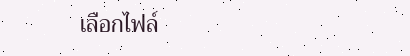เลือกไฟล์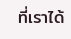ที่เราได้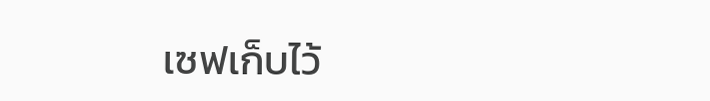เซฟเก็บไว้